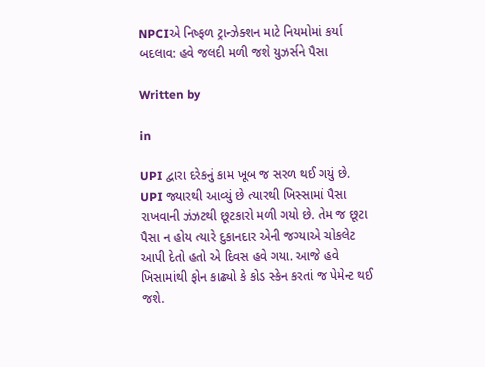NPCIએ નિષ્ફળ ટ્રાન્ઝેક્શન માટે નિયમોમાં કર્યા બદલાવ: હવે જલદી મળી જશે યુઝર્સને પૈસા

Written by

in

UPI દ્વારા દરેકનું કામ ખૂબ જ સરળ થઈ ગયું છે. UPI જ્યારથી આવ્યું છે ત્યારથી ખિસ્સામાં પૈસા રાખવાની ઝંઝટથી છૂટકારો મળી ગયો છે. તેમ જ છૂટા પૈસા ન હોય ત્યારે દુકાનદાર એની જગ્યાએ ચોકલેટ આપી દેતો હતો એ દિવસ હવે ગયા. આજે હવે ખિસામાંથી ફોન કાઢ્યો કે કોડ સ્કેન કરતાં જ પેમેન્ટ થઈ જશે.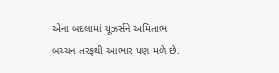એના બદલામાં યૂઝર્સને અમિતાભ બચ્ચન તરફથી આભાર પણ મળે છે.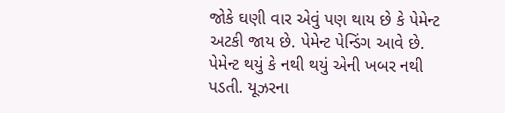જોકે ઘણી વાર એવું પણ થાય છે કે પેમેન્ટ અટકી જાય છે. પેમેન્ટ પેન્ડિંગ આવે છે. પેમેન્ટ થયું કે નથી થયું એની ખબર નથી પડતી. યૂઝરના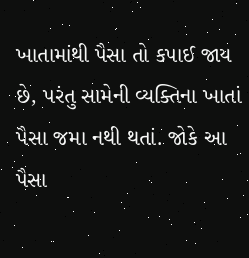ખાતામાંથી પૈસા તો કપાઈ જાય છે, પરંતુ સામેની વ્યક્તિના ખાતાં પૈસા જમા નથી થતાં. જોકે આ પૈસા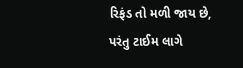રિફંડ તો મળી જાય છે, પરંતુ ટાઈમ લાગે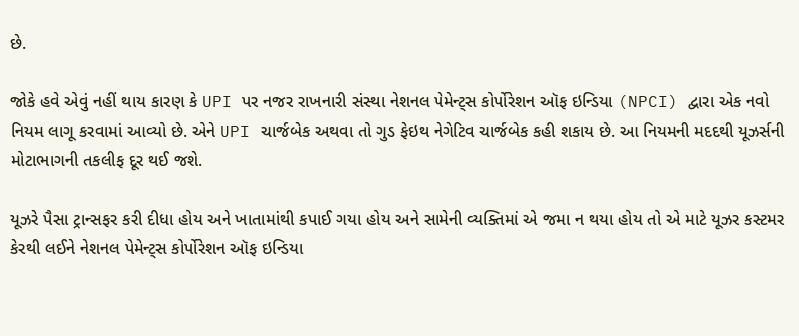છે.

જોકે હવે એવું નહીં થાય કારણ કે UPI પર નજર રાખનારી સંસ્થા નેશનલ પેમેન્ટ્સ કોર્પોરેશન ઑફ ઇન્ડિયા (NPCI) દ્વારા એક નવો નિયમ લાગૂ કરવામાં આવ્યો છે. એને UPI ચાર્જબેક અથવા તો ગુડ ફેઇથ નેગેટિવ ચાર્જબેક કહી શકાય છે. આ નિયમની મદદથી યૂઝર્સની મોટાભાગની તકલીફ દૂર થઈ જશે.

યૂઝરે પૈસા ટ્રાન્સફર કરી દીધા હોય અને ખાતામાંથી કપાઈ ગયા હોય અને સામેની વ્યક્તિમાં એ જમા ન થયા હોય તો એ માટે યૂઝર કસ્ટમર કેરથી લઈને નેશનલ પેમેન્ટ્સ કોર્પોરેશન ઑફ ઇન્ડિયા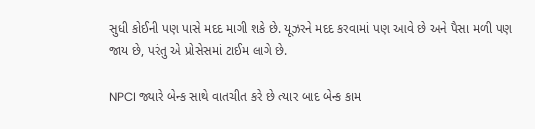સુધી કોઈની પણ પાસે મદદ માગી શકે છે. યૂઝરને મદદ કરવામાં પણ આવે છે અને પૈસા મળી પણ જાય છે, પરંતુ એ પ્રોસેસમાં ટાઈમ લાગે છે.

NPCI જ્યારે બેન્ક સાથે વાતચીત કરે છે ત્યાર બાદ બેન્ક કામ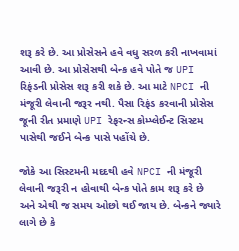શરૂ કરે છે. આ પ્રોસેસને હવે વધુ સરળ કરી નાખવામાં આવી છે. આ પ્રોસેસથી બેન્ક હવે પોતે જ UPI રિફંડની પ્રોસેસ શરૂ કરી શકે છે. આ માટે NPCI ની મંજૂરી લેવાની જરૂર નથી. પૈસા રિફંડ કરવાની પ્રોસેસ જૂની રીત પ્રમાણે UPI રેફરન્સ કોમ્પ્લેઈન્ટ સિસ્ટમ પાસેથી જઈને બેન્ક પાસે પહોંચે છે.

જોકે આ સિસ્ટમની મદદથી હવે NPCI ની મંજૂરી લેવાની જરૂરી ન હોવાથી બેન્ક પોતે કામ શરૂ કરે છે અને એથી જ સમય ઓછો થઈ જાય છે. બેન્કને જ્યારે લાગે છે કે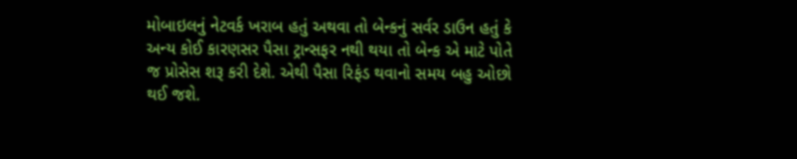મોબાઇલનું નેટવર્ક ખરાબ હતું અથવા તો બેન્કનું સર્વર ડાઉન હતું કે અન્ય કોઈ કારણસર પૈસા ટ્રાન્સફર નથી થયા તો બેન્ક એ માટે પોતે જ પ્રોસેસ શરૂ કરી દેશે. એથી પૈસા રિફંડ થવાનો સમય બહુ ઓછો થઈ જશે.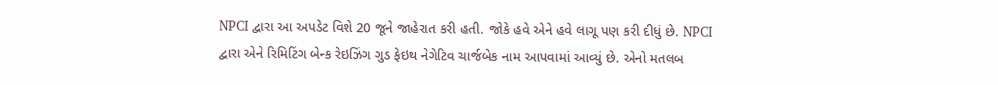NPCI દ્વારા આ અપડેટ વિશે 20 જૂને જાહેરાત કરી હતી. જોકે હવે એને હવે લાગૂ પણ કરી દીધું છે. NPCI દ્વારા એને રિમિટિંગ બેન્ક રેઇઝિંગ ગુડ ફેઇથ નેગેટિવ ચાર્જબેક નામ આપવામાં આવ્યું છે. એનો મતલબ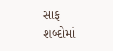સાફ શબ્દોમાં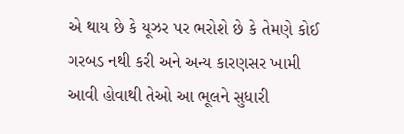એ થાય છે કે યૂઝર પર ભરોશે છે કે તેમણે કોઈ ગરબડ નથી કરી અને અન્ય કારણસર ખામી આવી હોવાથી તેઓ આ ભૂલને સુધારી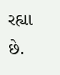રહ્યા છે.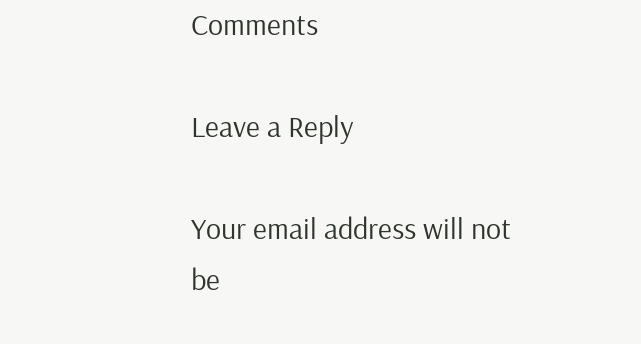Comments

Leave a Reply

Your email address will not be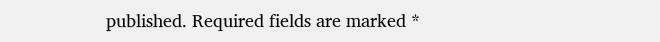published. Required fields are marked *